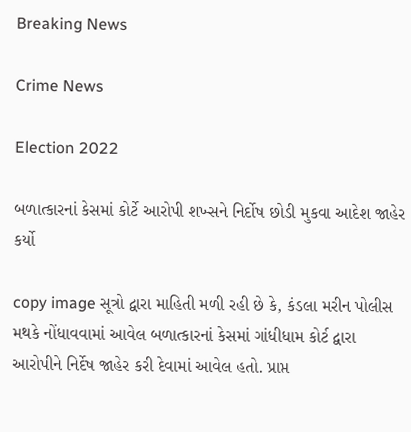Breaking News

Crime News

Election 2022

બળાત્કારનાં કેસમાં કોર્ટે આરોપી શખ્સને નિર્દોષ છોડી મુકવા આદેશ જાહેર કર્યો

copy image સૂત્રો દ્વારા માહિતી મળી રહી છે કે, કંડલા મરીન પોલીસ મથકે નોંધાવવામાં આવેલ બળાત્કારનાં કેસમાં ગાંધીધામ કોર્ટ દ્વારા  આરોપીને નિર્દેષ જાહેર કરી દેવામાં આવેલ હતો. પ્રાપ્ત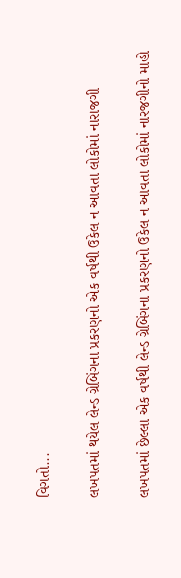વિગતો...

લખપતમાં થયેલ લેન્ડ ગ્રેબિંગના પ્રકરણનો એક વર્ષથી ઉકેલ ન આવતા લોકોમાં નારાજગી

લખપતમાં છેલ્લા એક વર્ષથી લેન્ડ ગ્રેબિંગના પ્રકરણનો ઉકેલ ન આવતા લોકોમાં નારજગીનો માહો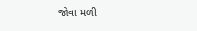જોવા મળી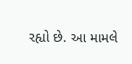રહ્યો છે. આ મામલે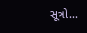સૂત્રો...